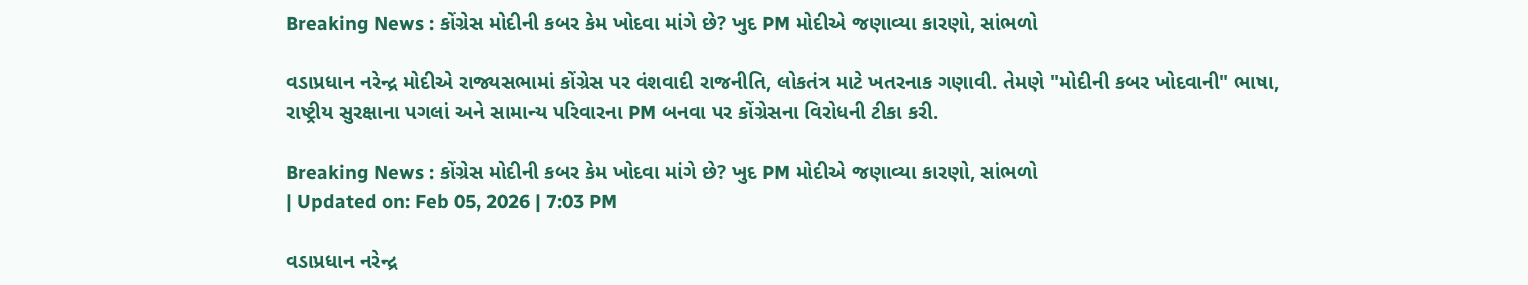Breaking News : કોંગ્રેસ મોદીની કબર કેમ ખોદવા માંગે છે? ખુદ PM મોદીએ જણાવ્યા કારણો, સાંભળો

વડાપ્રધાન નરેન્દ્ર મોદીએ રાજ્યસભામાં કોંગ્રેસ પર વંશવાદી રાજનીતિ, લોકતંત્ર માટે ખતરનાક ગણાવી. તેમણે "મોદીની કબર ખોદવાની" ભાષા, રાષ્ટ્રીય સુરક્ષાના પગલાં અને સામાન્ય પરિવારના PM બનવા પર કોંગ્રેસના વિરોધની ટીકા કરી.

Breaking News : કોંગ્રેસ મોદીની કબર કેમ ખોદવા માંગે છે? ખુદ PM મોદીએ જણાવ્યા કારણો, સાંભળો
| Updated on: Feb 05, 2026 | 7:03 PM

વડાપ્રધાન નરેન્દ્ર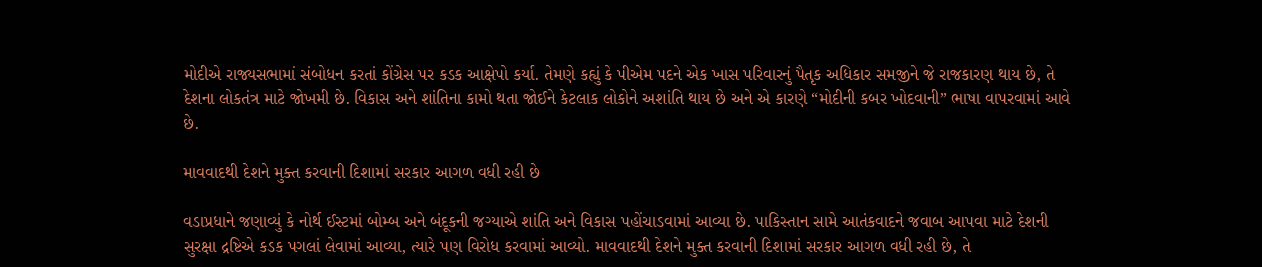મોદીએ રાજ્યસભામાં સંબોધન કરતાં કોંગ્રેસ પર કડક આક્ષેપો કર્યા. તેમણે કહ્યું કે પીએમ પદને એક ખાસ પરિવારનું પૈતૃક અધિકાર સમજીને જે રાજકારણ થાય છે, તે દેશના લોકતંત્ર માટે જોખમી છે. વિકાસ અને શાંતિના કામો થતા જોઈને કેટલાક લોકોને અશાંતિ થાય છે અને એ કારણે “મોદીની કબર ખોદવાની” ભાષા વાપરવામાં આવે છે.

માવવાદથી દેશને મુક્ત કરવાની દિશામાં સરકાર આગળ વધી રહી છે

વડાપ્રધાને જણાવ્યું કે નોર્થ ઈસ્ટમાં બોમ્બ અને બંદૂકની જગ્યાએ શાંતિ અને વિકાસ પહોંચાડવામાં આવ્યા છે. પાકિસ્તાન સામે આતંકવાદને જવાબ આપવા માટે દેશની સુરક્ષા દ્રષ્ટિએ કડક પગલાં લેવામાં આવ્યા, ત્યારે પણ વિરોધ કરવામાં આવ્યો. માવવાદથી દેશને મુક્ત કરવાની દિશામાં સરકાર આગળ વધી રહી છે, તે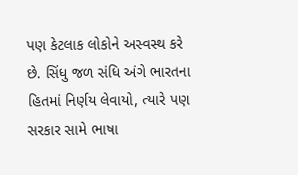પણ કેટલાક લોકોને અસ્વસ્થ કરે છે. સિંધુ જળ સંધિ અંગે ભારતના હિતમાં નિર્ણય લેવાયો, ત્યારે પણ સરકાર સામે ભાષા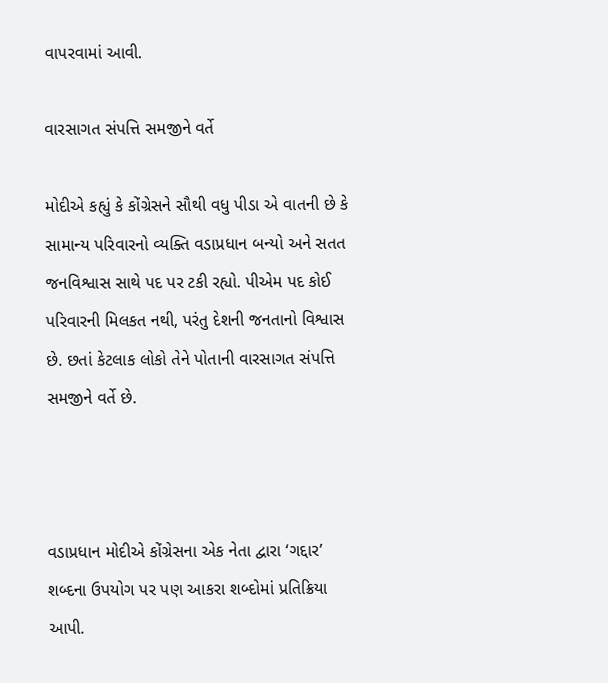વાપરવામાં આવી.

વારસાગત સંપત્તિ સમજીને વર્તે

મોદીએ કહ્યું કે કોંગ્રેસને સૌથી વધુ પીડા એ વાતની છે કે સામાન્ય પરિવારનો વ્યક્તિ વડાપ્રધાન બન્યો અને સતત જનવિશ્વાસ સાથે પદ પર ટકી રહ્યો. પીએમ પદ કોઈ પરિવારની મિલકત નથી, પરંતુ દેશની જનતાનો વિશ્વાસ છે. છતાં કેટલાક લોકો તેને પોતાની વારસાગત સંપત્તિ સમજીને વર્તે છે.



વડાપ્રધાન મોદીએ કોંગ્રેસના એક નેતા દ્વારા ‘ગદ્દાર’ શબ્દના ઉપયોગ પર પણ આકરા શબ્દોમાં પ્રતિક્રિયા આપી.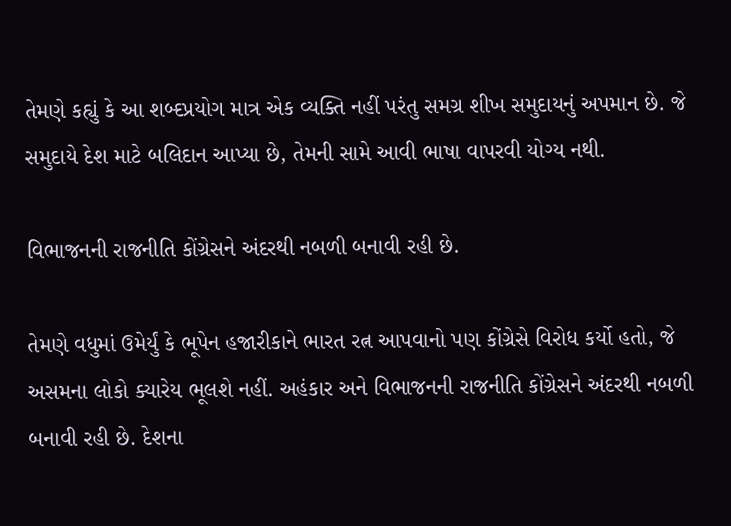તેમણે કહ્યું કે આ શબ્દપ્રયોગ માત્ર એક વ્યક્તિ નહીં પરંતુ સમગ્ર શીખ સમુદાયનું અપમાન છે. જે સમુદાયે દેશ માટે બલિદાન આપ્યા છે, તેમની સામે આવી ભાષા વાપરવી યોગ્ય નથી.

વિભાજનની રાજનીતિ કોંગ્રેસને અંદરથી નબળી બનાવી રહી છે.

તેમણે વધુમાં ઉમેર્યું કે ભૂપેન હજારીકાને ભારત રત્ન આપવાનો પણ કોંગ્રેસે વિરોધ કર્યો હતો, જે અસમના લોકો ક્યારેય ભૂલશે નહીં. અહંકાર અને વિભાજનની રાજનીતિ કોંગ્રેસને અંદરથી નબળી બનાવી રહી છે. દેશના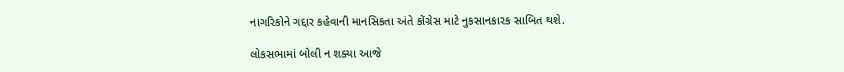નાગરિકોને ગદ્દાર કહેવાની માનસિકતા અંતે કોંગ્રેસ માટે નુકસાનકારક સાબિત થશે.

લોકસભામાં બોલી ન શક્યા આજે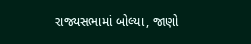રાજ્યસભામાં બોલ્યા, જાણો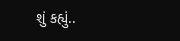શું કહ્યું..